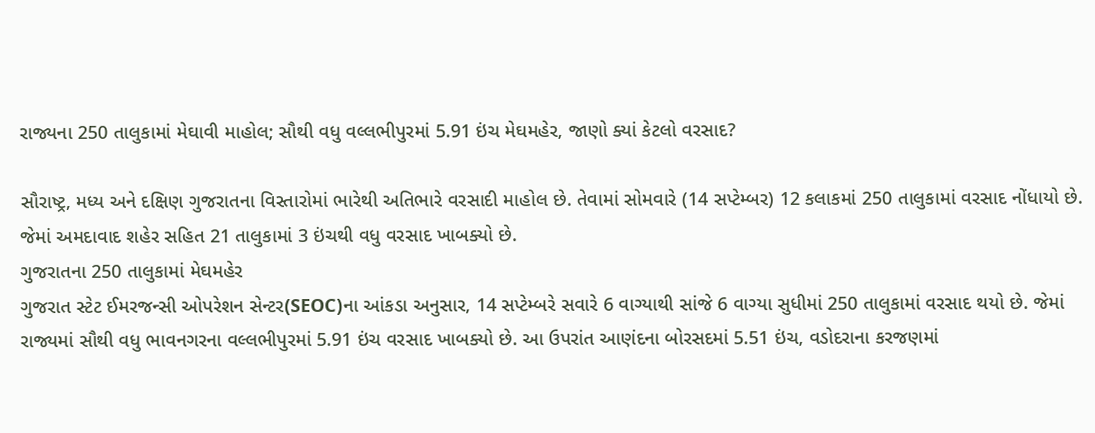રાજ્યના 250 તાલુકામાં મેઘાવી માહોલ; સૌથી વધુ વલ્લભીપુરમાં 5.91 ઇંચ મેઘમહેર, જાણો ક્યાં કેટલો વરસાદ?

સૌરાષ્ટ્ર, મધ્ય અને દક્ષિણ ગુજરાતના વિસ્તારોમાં ભારેથી અતિભારે વરસાદી માહોલ છે. તેવામાં સોમવારે (14 સપ્ટેમ્બર) 12 કલાકમાં 250 તાલુકામાં વરસાદ નોંધાયો છે. જેમાં અમદાવાદ શહેર સહિત 21 તાલુકામાં 3 ઇંચથી વધુ વરસાદ ખાબક્યો છે.
ગુજરાતના 250 તાલુકામાં મેઘમહેર
ગુજરાત સ્ટેટ ઈમરજન્સી ઓપરેશન સેન્ટર(SEOC)ના આંકડા અનુસાર, 14 સપ્ટેમ્બરે સવારે 6 વાગ્યાથી સાંજે 6 વાગ્યા સુધીમાં 250 તાલુકામાં વરસાદ થયો છે. જેમાં રાજ્યમાં સૌથી વધુ ભાવનગરના વલ્લભીપુરમાં 5.91 ઇંચ વરસાદ ખાબક્યો છે. આ ઉપરાંત આણંદના બોરસદમાં 5.51 ઇંચ, વડોદરાના કરજણમાં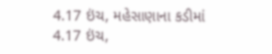4.17 ઇંચ, મહેસાણાના કડીમાં 4.17 ઇંચ,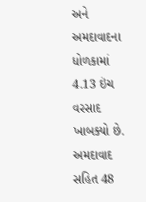અને અમદાવાદના ધોળકામાં 4.13 ઇંચ વરસાદ ખાબક્યો છે.
અમદાવાદ સહિત 48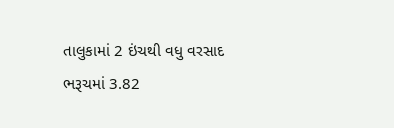તાલુકામાં 2 ઇંચથી વધુ વરસાદ
ભરૂચમાં 3.82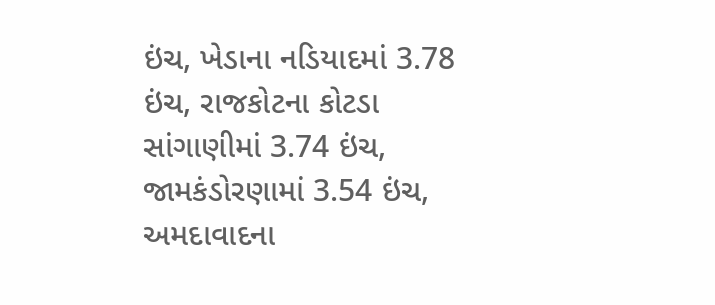ઇંચ, ખેડાના નડિયાદમાં 3.78 ઇંચ, રાજકોટના કોટડા સાંગાણીમાં 3.74 ઇંચ, જામકંડોરણામાં 3.54 ઇંચ, અમદાવાદના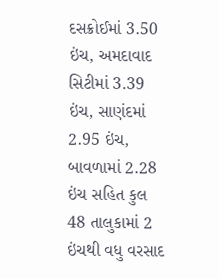દસક્રોઈમાં 3.50 ઇંચ, અમદાવાદ સિટીમાં 3.39 ઇંચ, સાણંદમાં 2.95 ઇંચ, બાવળામાં 2.28 ઇંચ સહિત કુલ 48 તાલુકામાં 2 ઇંચથી વધુ વરસાદ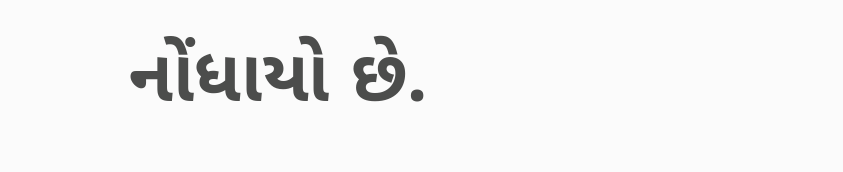નોંધાયો છે.